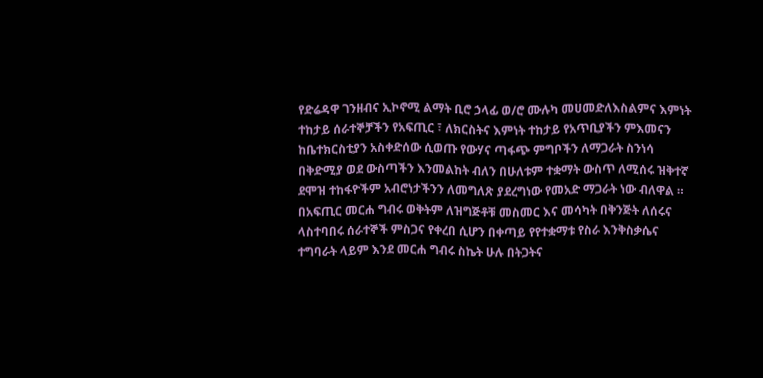የድሬዳዋ ገንዘብና ኢኮኖሚ ልማት ቢሮ ኃላፊ ወ/ሮ ሙሉካ መሀመድለእስልምና እምነት ተከታይ ሰራተኞቻችን የአፍጢር ፣ ለክርስትና እምነት ተከታይ የአጥቢያችን ምእመናን ከቤተክርስቲያን አስቀድሰው ሲወጡ የውሃና ጣፋጭ ምግቦችን ለማጋራት ስንነሳ በቅድሚያ ወደ ውስጣችን እንመልከት ብለን በሁለቱም ተቋማት ውስጥ ለሚሰሩ ዝቅተኛ ደሞዝ ተከፋዮችም አብሮነታችንን ለመግለጽ ያደረግነው የመአድ ማጋራት ነው ብለዋል ።
በአፍጢር መርሐ ግብሩ ወቅትም ለዝግጅቶቹ መስመር እና መሳካት በቅንጅት ለሰሩና ላስተባበሩ ሰራተኞች ምስጋና የቀረበ ሲሆን በቀጣይ የየተቋማቱ የስራ እንቅስቃሴና ተግባራት ላይም እንደ መርሐ ግብሩ ስኬት ሁሉ በትጋትና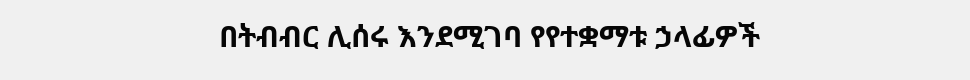በትብብር ሊሰሩ እንደሚገባ የየተቋማቱ ኃላፊዎች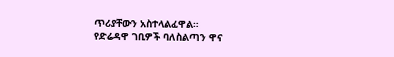ጥሪያቸውን አስተላልፈዋል።
የድሬዳዋ ገቢዎች ባለስልጣን ዋና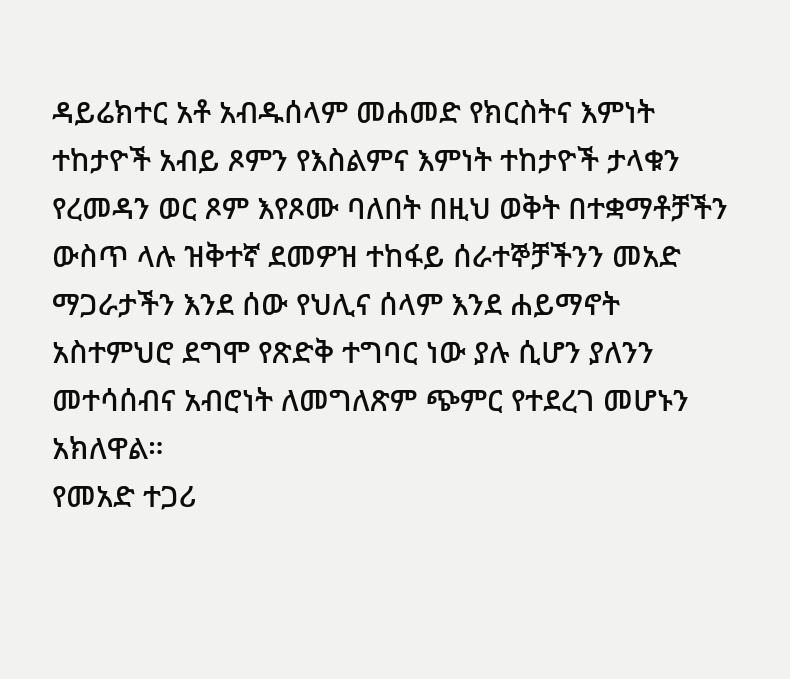ዳይሬክተር አቶ አብዱሰላም መሐመድ የክርስትና እምነት ተከታዮች አብይ ጾምን የእስልምና እምነት ተከታዮች ታላቁን የረመዳን ወር ጾም እየጾሙ ባለበት በዚህ ወቅት በተቋማቶቻችን ውስጥ ላሉ ዝቅተኛ ደመዎዝ ተከፋይ ሰራተኞቻችንን መአድ ማጋራታችን እንደ ሰው የህሊና ሰላም እንደ ሐይማኖት አስተምህሮ ደግሞ የጽድቅ ተግባር ነው ያሉ ሲሆን ያለንን መተሳሰብና አብሮነት ለመግለጽም ጭምር የተደረገ መሆኑን አክለዋል።
የመአድ ተጋሪ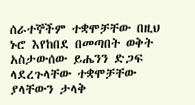ሰራተኞችም ተቋሞቻቸው በዚህ ኑሮ እየከበደ በመጣበት ወቅት አስታውሰው ይሔንን ድጋፍ ላደረጉላቸው ተቋሞቻቸው ያላቸውን ታላቅ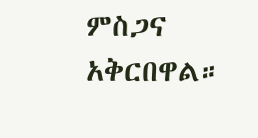ምስጋና አቅርበዋል።